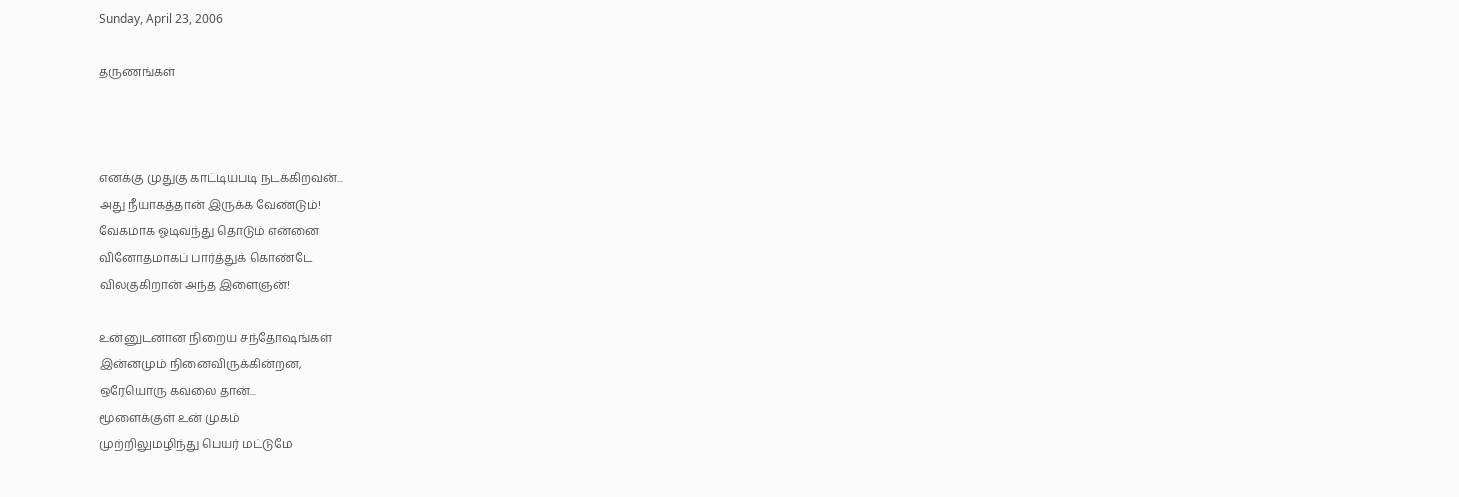Sunday, April 23, 2006

தருணங்கள்



எனக்கு முதுகு காட்டியபடி நடக்கிறவன்...
அது நீயாகத்தான் இருக்க வேண்டும்!
வேகமாக ஓடிவந்து தொடும் என்னை
வினோதமாகப் பார்த்துக் கொண்டே
விலகுகிறான் அந்த இளைஞன்!

உன்னுடனான நிறைய சந்தோஷங்கள்
இன்னமும் நினைவிருக்கின்றன,
ஒரேயொரு கவலை தான்...
மூளைக்குள் உன் முகம்
முற்றிலுமழிந்து பெயர் மட்டுமே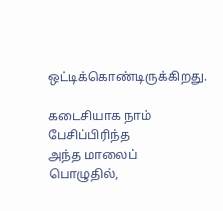ஒட்டிக்கொண்டிருக்கிறது.

கடைசியாக நாம் பேசிப்பிரிந்த
அந்த மாலைப் பொழுதில்,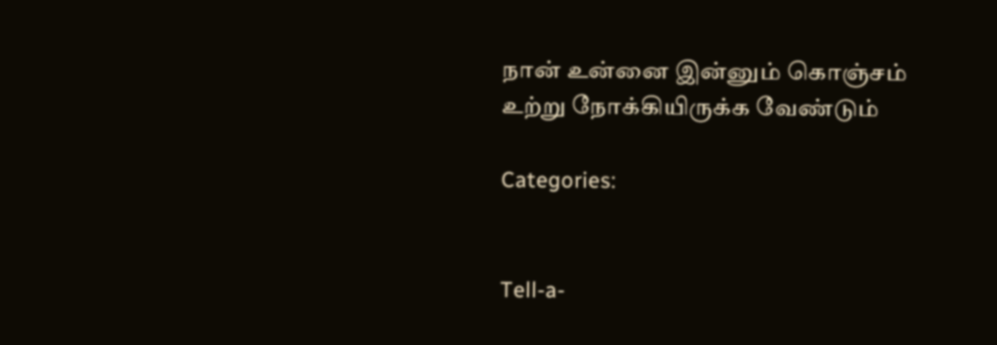நான் உன்னை இன்னும் கொஞ்சம்
உற்று நோக்கியிருக்க வேண்டும்

Categories:


Tell-a-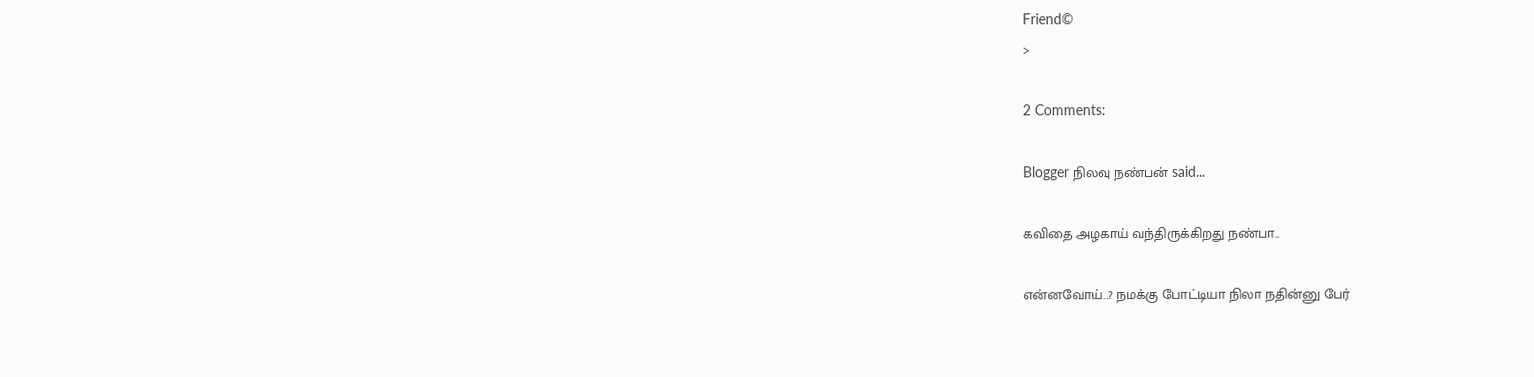Friend©
>

2 Comments:

Blogger நிலவு நண்பன் said...

கவிதை அழகாய் வந்திருக்கிறது நண்பா..

என்னவோய்..? நமக்கு போட்டியா நிலா நதின்னு பேர்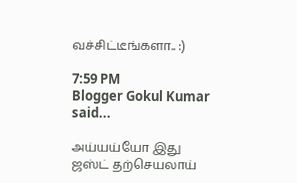வச்சிட்டீங்களா.. :)

7:59 PM
Blogger Gokul Kumar said...

அய்யய்யோ இது ஜஸ்ட் தற்செயலாய்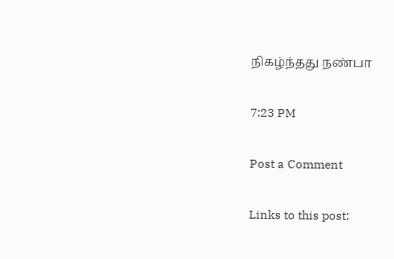நிகழ்ந்தது நண்பா

7:23 PM

Post a Comment

Links to this post: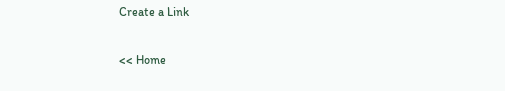Create a Link

<< Home